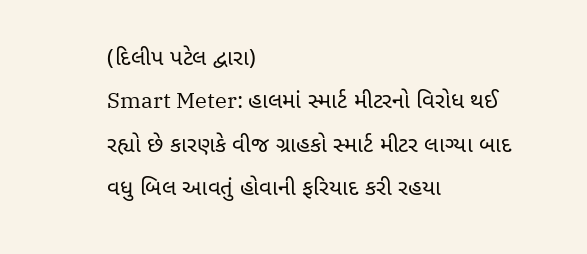(દિલીપ પટેલ દ્વારા)
Smart Meter: હાલમાં સ્માર્ટ મીટરનો વિરોધ થઈ રહ્યો છે કારણકે વીજ ગ્રાહકો સ્માર્ટ મીટર લાગ્યા બાદ વધુ બિલ આવતું હોવાની ફરિયાદ કરી રહયા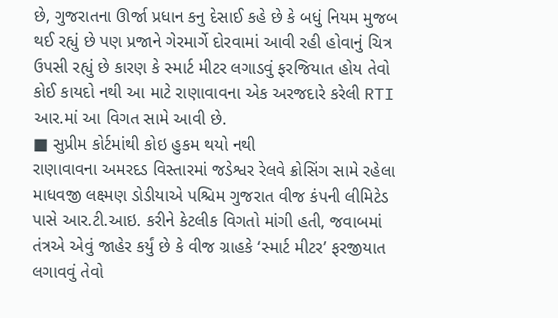છે, ગુજરાતના ઊર્જા પ્રધાન કનુ દેસાઈ કહે છે કે બધું નિયમ મુજબ થઈ રહ્યું છે પણ પ્રજાને ગેરમાર્ગે દોરવામાં આવી રહી હોવાનું ચિત્ર ઉપસી રહ્યું છે કારણ કે સ્માર્ટ મીટર લગાડવું ફરજિયાત હોય તેવો કોઈ કાયદો નથી આ માટે રાણાવાવના એક અરજદારે કરેલી RTI આર.માં આ વિગત સામે આવી છે.
■ સુપ્રીમ કોર્ટમાંથી કોઇ હુકમ થયો નથી
રાણાવાવના અમરદડ વિસ્તારમાં જડેશ્વર રેલવે ક્રોસિંગ સામે રહેલા માધવજી લક્ષ્મણ ડોડીયાએ પશ્ચિમ ગુજરાત વીજ કંપની લીમિટેડ પાસે આર.ટી.આઇ. કરીને કેટલીક વિગતો માંગી હતી, જવાબમાં તંત્રએ એવું જાહેર કર્યું છે કે વીજ ગ્રાહકે ‘સ્માર્ટ મીટર’ ફરજીયાત લગાવવું તેવો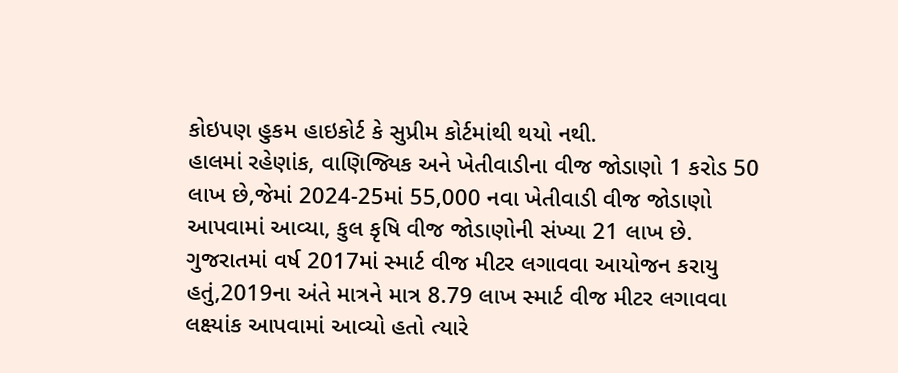કોઇપણ હુકમ હાઇકોર્ટ કે સુપ્રીમ કોર્ટમાંથી થયો નથી.
હાલમાં રહેણાંક, વાણિજ્યિક અને ખેતીવાડીના વીજ જોડાણો 1 કરોડ 50 લાખ છે,જેમાં 2024-25માં 55,000 નવા ખેતીવાડી વીજ જોડાણો આપવામાં આવ્યા, કુલ કૃષિ વીજ જોડાણોની સંખ્યા 21 લાખ છે.
ગુજરાતમાં વર્ષ 2017માં સ્માર્ટ વીજ મીટર લગાવવા આયોજન કરાયુ હતું,2019ના અંતે માત્રને માત્ર 8.79 લાખ સ્માર્ટ વીજ મીટર લગાવવા લક્ષ્યાંક આપવામાં આવ્યો હતો ત્યારે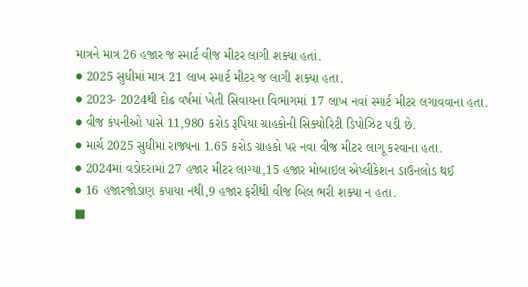માત્રને માત્ર 26 હજાર જ સ્માર્ટ વીજ મીટર લાગી શક્યા હતાં.
● 2025 સુધીમાં માત્ર 21 લાખ સ્માર્ટ મીટર જ લાગી શક્યા હતા.
● 2023- 2024થી દોઢ વર્ષમાં ખેતી સિવાયના વિભાગમાં 17 લાખ નવાં સ્માર્ટ મીટર લગાવવાના હતા.
● વીજ કંપનીઓ પાસે 11,980 કરોડ રૂપિયા ગ્રાહકોની સિક્યોરિટી ડિપોઝિટ પડી છે.
● માર્ચ 2025 સુધીમાં રાજ્યના 1.65 કરોડ ગ્રાહકો પર નવા વીજ મીટર લાગૂ કરવાના હતા.
● 2024માં વડોદરામાં 27 હજાર મીટર લાગ્યા,15 હજાર મોબાઇલ એપ્લીકેશન ડાઉનલોડ થઈ
● 16 હજારજોડાણ કપાયા નથી,9 હજાર ફરીથી વીજ બિલ ભરી શક્યા ન હતા.
■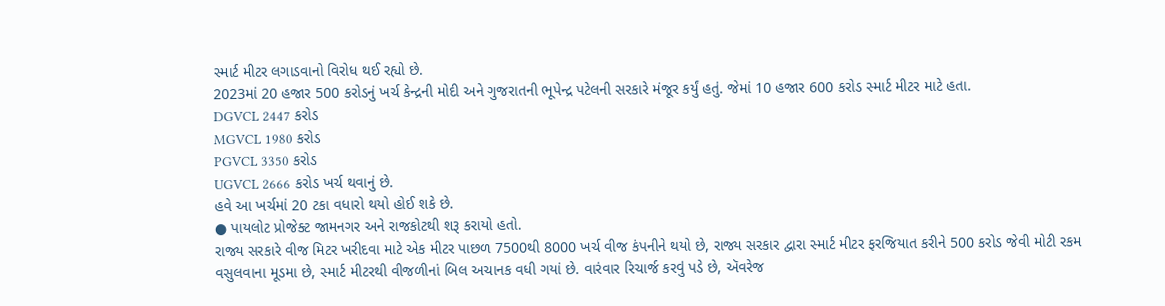સ્માર્ટ મીટર લગાડવાનો વિરોધ થઈ રહ્યો છે.
2023માં 20 હજાર 500 કરોડનું ખર્ચ કેન્દ્રની મોદી અને ગુજરાતની ભૂપેન્દ્ર પટેલની સરકારે મંજૂર કર્યું હતું. જેમાં 10 હજાર 600 કરોડ સ્માર્ટ મીટર માટે હતા.
DGVCL 2447 કરોડ
MGVCL 1980 કરોડ
PGVCL 3350 કરોડ
UGVCL 2666 કરોડ ખર્ચ થવાનું છે.
હવે આ ખર્ચમાં 20 ટકા વધારો થયો હોઈ શકે છે.
● પાયલોટ પ્રોજેક્ટ જામનગર અને રાજકોટથી શરૂ કરાયો હતો.
રાજ્ય સરકારે વીજ મિટર ખરીદવા માટે એક મીટર પાછળ 7500થી 8000 ખર્ચ વીજ કંપનીને થયો છે, રાજ્ય સરકાર દ્વારા સ્માર્ટ મીટર ફરજિયાત કરીને 500 કરોડ જેવી મોટી રકમ વસુલવાના મૂડમા છે, સ્માર્ટ મીટરથી વીજળીનાં બિલ અચાનક વધી ગયાં છે. વારંવાર રિચાર્જ કરવું પડે છે, ઍવરેજ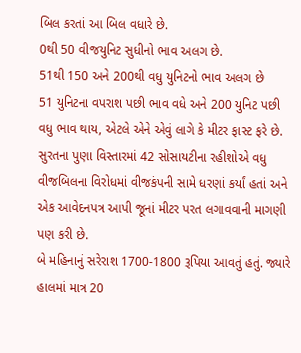બિલ કરતાં આ બિલ વધારે છે.
0થી 50 વીજયુનિટ સુધીનો ભાવ અલગ છે.
51થી 150 અને 200થી વધુ યુનિટનો ભાવ અલગ છે
51 યુનિટના વપરાશ પછી ભાવ વધે અને 200 યુનિટ પછી વધુ ભાવ થાય, એટલે એને એવું લાગે કે મીટર ફાસ્ટ ફરે છે.
સુરતના પુણા વિસ્તારમાં 42 સોસાયટીના રહીશોએ વધુ વીજબિલના વિરોધમાં વીજકંપની સામે ધરણાં કર્યાં હતાં અને એક આવેદનપત્ર આપી જૂનાં મીટર પરત લગાવવાની માગણી પણ કરી છે.
બે મહિનાનું સરેરાશ 1700-1800 રૂપિયા આવતું હતું. જ્યારે હાલમાં માત્ર 20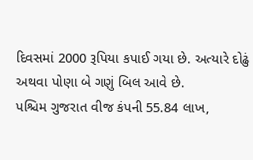દિવસમાં 2000 રૂપિયા કપાઈ ગયા છે. અત્યારે દોઢું અથવા પોણા બે ગણું બિલ આવે છે.
પશ્ચિમ ગુજરાત વીજ કંપની 55.84 લાખ,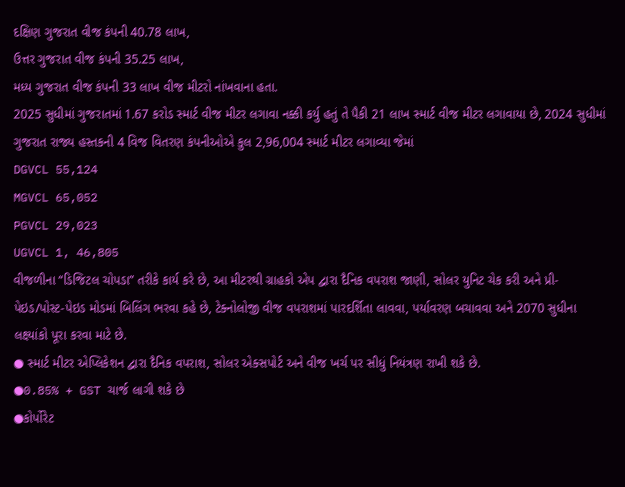દક્ષિણ ગુજરાત વીજ કંપની 40.78 લાખ,
ઉત્તર ગુજરાત વીજ કંપની 35.25 લાખ,
મધ્ય ગુજરાત વીજ કંપની 33 લાખ વીજ મીટરો નાંખવાના હતા.
2025 સુધીમાં ગુજરાતમાં 1.67 કરોડ સ્માર્ટ વીજ મીટર લગાવા નક્કી કર્યુ હતું તે પૈકી 21 લાખ સ્માર્ટ વીજ મીટર લગાવાયા છે, 2024 સુધીમાં ગુજરાત રાજ્ય હસ્તકની 4 વિજ વિતરણ કંપનીઓએ કુલ 2,96,004 સ્માર્ટ મીટર લગાવ્યા જેમાં
DGVCL 55,124
MGVCL 65,052
PGVCL 29,023
UGVCL 1, 46,805
વીજળીના “ડિજિટલ ચોપડા” તરીકે કાર્ય કરે છે, આ મીટરથી ગ્રાહકો એપ દ્વારા દૈનિક વપરાશ જાણી, સોલર યુનિટ ચેક કરી અને પ્રી-પેઇડ/પોસ્ટ-પેઇડ મોડમાં બિલિંગ ભરવા કહે છે, ટેક્નોલોજી વીજ વપરાશમાં પારદર્શિતા લાવવા, પર્યાવરણ બચાવવા અને 2070 સુધીના લક્ષ્યાંકો પૂરા કરવા માટે છે.
● સ્માર્ટ મીટર એપ્લિકેશન દ્વારા દૈનિક વપરાશ, સોલર એક્સપોર્ટ અને વીજ ખર્ચ પર સીધું નિયંત્રણ રાખી શકે છે.
●0.85% + GST ચાર્જ લાગી શકે છે
●કોર્પોરેટ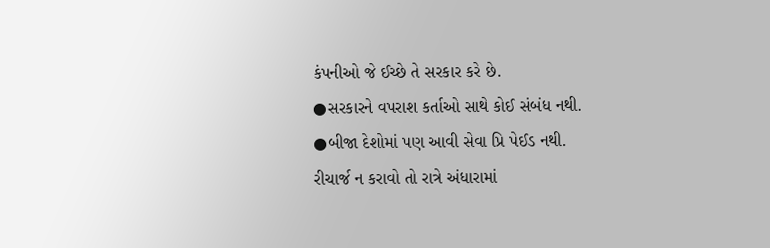કંપનીઓ જે ઈચ્છે તે સરકાર કરે છે.
●સરકારને વપરાશ કર્તાઓ સાથે કોઈ સંબંધ નથી.
●બીજા દેશોમાં પણ આવી સેવા પ્રિ પેઈડ નથી.
રીચાર્જ ન કરાવો તો રાત્રે અંધારામાં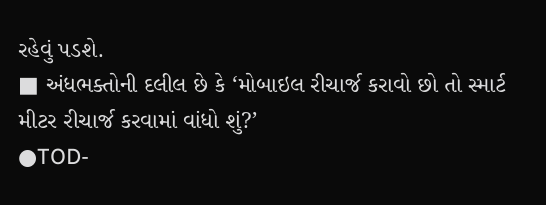રહેવું પડશે.
■ અંધભક્તોની દલીલ છે કે ‘મોબાઇલ રીચાર્જ કરાવો છો તો સ્માર્ટ મીટર રીચાર્જ કરવામાં વાંધો શું?’
●TOD-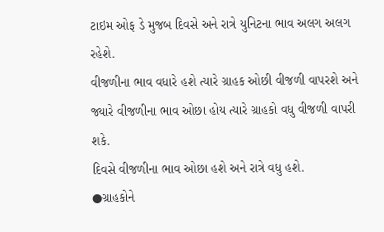ટાઇમ ઓફ ડે મુજબ દિવસે અને રાત્રે યુનિટના ભાવ અલગ અલગ રહેશે.
વીજળીના ભાવ વધારે હશે ત્યારે ગ્રાહક ઓછી વીજળી વાપરશે અને જ્યારે વીજળીના ભાવ ઓછા હોય ત્યારે ગ્રાહકો વધુ વીજળી વાપરી શકે.
દિવસે વીજળીના ભાવ ઓછા હશે અને રાત્રે વધુ હશે.
●ગ્રાહકોને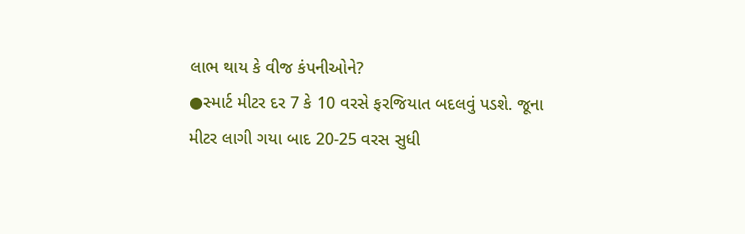લાભ થાય કે વીજ કંપનીઓને?
●સ્માર્ટ મીટર દર 7 કે 10 વરસે ફરજિયાત બદલવું પડશે. જૂના મીટર લાગી ગયા બાદ 20-25 વરસ સુધી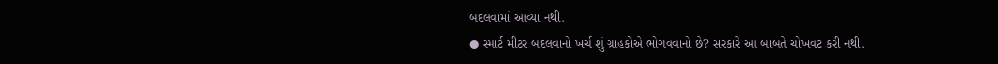બદલવામાં આવ્યા નથી.
● સ્માર્ટ મીટર બદલવાનો ખર્ચ શું ગ્રાહકોએ ભોગવવાનો છે? સરકારે આ બાબતે ચોખવટ કરી નથી.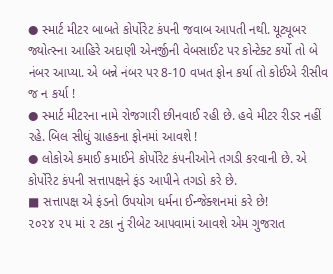● સ્માર્ટ મીટર બાબતે કોર્પોરેટ કંપની જવાબ આપતી નથી. યૂટ્યૂબર જ્યોત્સ્ના આહિરે અદાણી એનર્જીની વેબસાઈટ પર કોન્ટેક્ટ કર્યો તો બે નંબર આપ્યા. એ બન્ને નંબર પર 8-10 વખત ફોન કર્યા તો કોઈએ રીસીવ જ ન કર્યા !
● સ્માર્ટ મીટરના નામે રોજગારી છીનવાઈ રહી છે. હવે મીટર રીડર નહીં રહે. બિલ સીધું ગ્રાહકના ફોનમાં આવશે !
● લોકોએ કમાઈ કમાઈને કોર્પોરેટ કંપનીઓને તગડી કરવાની છે. એ કોર્પોરેટ કંપની સત્તાપક્ષને ફંડ આપીને તગડો કરે છે.
■ સત્તાપક્ષ એ ફંડનો ઉપયોગ ધર્મના ઈન્જેક્શનમાં કરે છે!
૨૦૨૪ ૨૫ માં ૨ ટકા નું રીબેટ આપવામાં આવશે એમ ગુજરાત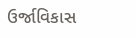ઉર્જાવિકાસ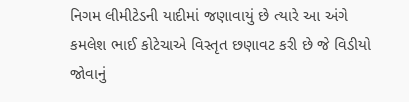નિગમ લીમીટેડની યાદીમાં જણાવાયું છે ત્યારે આ અંગે કમલેશ ભાઈ કોટેચાએ વિસ્તૃત છણાવટ કરી છે જે વિડીયો જોવાનું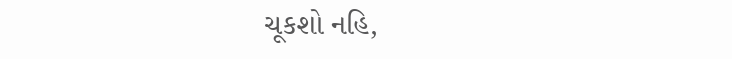ચૂકશો નહિ,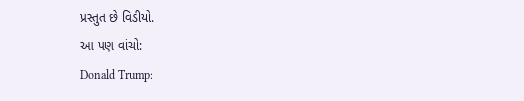પ્રસ્તુત છે વિડીયો.
આ પણ વાંચો:
Donald Trump: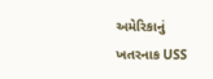અમેરિકાનું ખતરનાક USS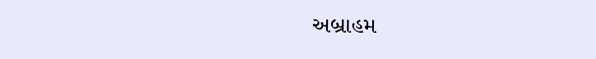અબ્રાહમ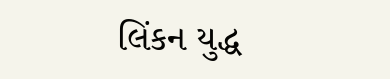લિંકન યુદ્ધ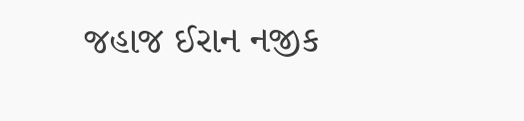જહાજ ઈરાન નજીક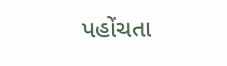પહોંચતા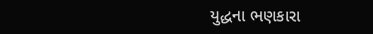યુદ્ધના ભણકારા